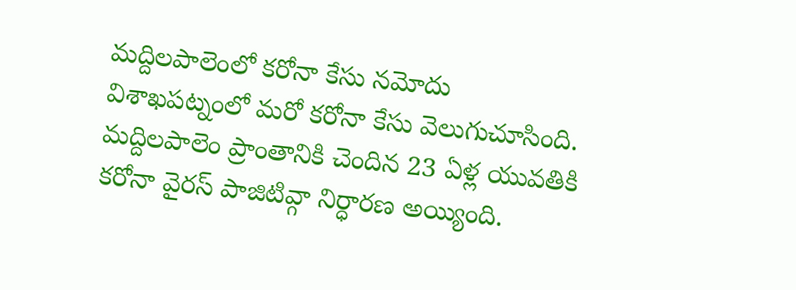మద్దిలపాలెంలో కరోనా కేసు నమోదు
విశాఖపట్నంలో మరో కరోనా కేసు వెలుగుచూసింది. మద్దిలపాలెం ప్రాంతానికి చెందిన 23 ఏళ్ల యువతికి కరోనా వైరస్ పాజిటివ్గా నిర్ధారణ అయ్యింది.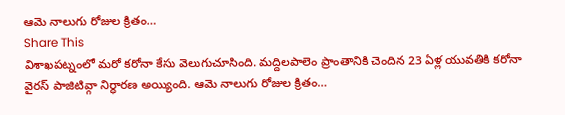ఆమె నాలుగు రోజుల క్రితం…
Share This
విశాఖపట్నంలో మరో కరోనా కేసు వెలుగుచూసింది. మద్దిలపాలెం ప్రాంతానికి చెందిన 23 ఏళ్ల యువతికి కరోనా వైరస్ పాజిటివ్గా నిర్ధారణ అయ్యింది. ఆమె నాలుగు రోజుల క్రితం…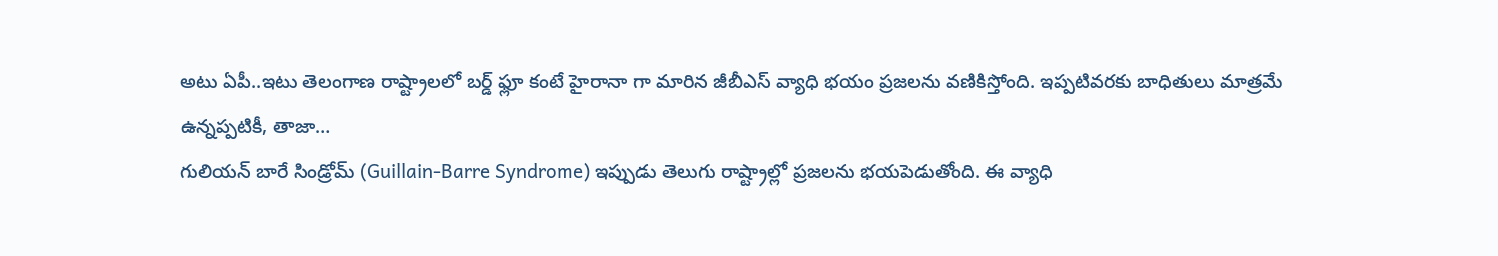అటు ఏపీ..ఇటు తెలంగాణ రాష్ట్రాలలో బర్డ్ ఫ్లూ కంటే హైరానా గా మారిన జీబీఎస్ వ్యాధి భయం ప్రజలను వణికిస్తోంది. ఇప్పటివరకు బాధితులు మాత్రమే ఉన్నప్పటికీ, తాజా…
గులియన్ బారే సిండ్రోమ్ (Guillain-Barre Syndrome) ఇప్పుడు తెలుగు రాష్ట్రాల్లో ప్రజలను భయపెడుతోంది. ఈ వ్యాధి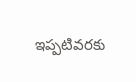ఇప్పటివరకు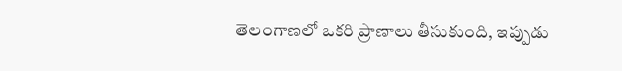తెలంగాణలో ఒకరి ప్రాణాలు తీసుకుంది, ఇప్పుడు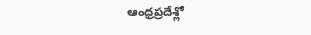ఆంధ్రప్రదేశ్లో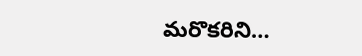మరొకరిని…